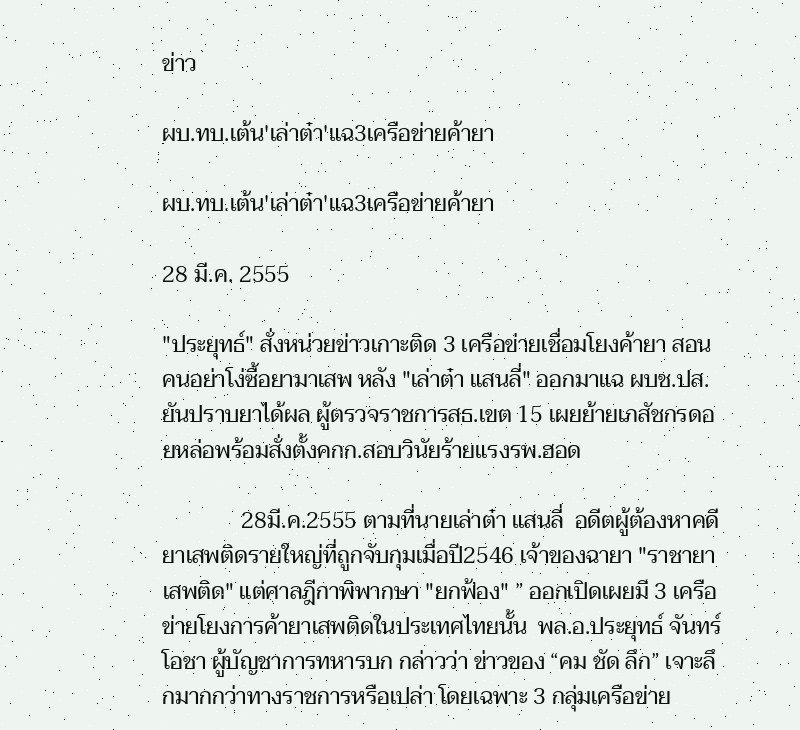ข่าว

ผบ.ทบ.เต้น'เล่าต๋า'แฉ3เครือข่ายค้ายา

ผบ.ทบ.เต้น'เล่าต๋า'แฉ3เครือข่ายค้ายา

28 มี.ค. 2555

"ประยุทธ์" สั่งหน่วยข่าวเกาะติด 3 เครือข่ายเชื่อมโยงค้ายา สอนคนอย่าโง่ซื้อยามาเสพ หลัง "เล่าต๋า แสนลี่" ออกมาแฉ ผบช.ปส.ยันปราบยาได้ผล ผู้ตรวจราชการสธ.เขต 15 เผยย้ายเภสัชกรดอยหล่อพร้อมสั่งตั้งคกก.สอบวินัยร้ายแรงรพ.ฮอด

              28มี.ค.2555 ตามที่นายเล่าต๋า แสนลี่  อดีตผู้ต้องหาคดียาเสพติดรายใหญ่ที่ถูกจับกุมเมื่อปี2546 เจ้าของฉายา "ราชายาเสพติด" แต่ศาลฎีกาพิพากษา "ยกฟ้อง" ” ออกเปิดเผยมี 3 เครือข่ายโยงการค้ายาเสพติดในประเทศไทยนั้น  พล.อ.ประยุทธ์ จันทร์โอชา ผู้บัญชาการทหารบก กล่าวว่า ข่าวของ “คม ชัด ลึก” เจาะลึกมากกว่าทางราชการหรือเปล่า โดยเฉพาะ 3 กลุ่มเครือข่าย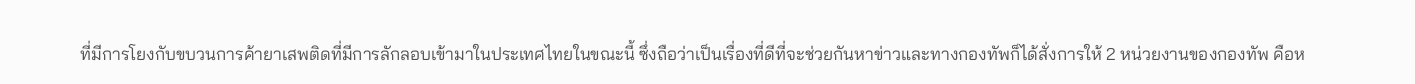ที่มีการโยงกับขบวนการค้ายาเสพติดที่มีการลักลอบเข้ามาในประเทศไทยในขณะนี้ ซึ่งถือว่าเป็นเรื่องที่ดีที่จะช่วยกันหาข่าวและทางกองทัพก็ได้สั่งการให้ 2 หน่วยงานของกองทัพ คือห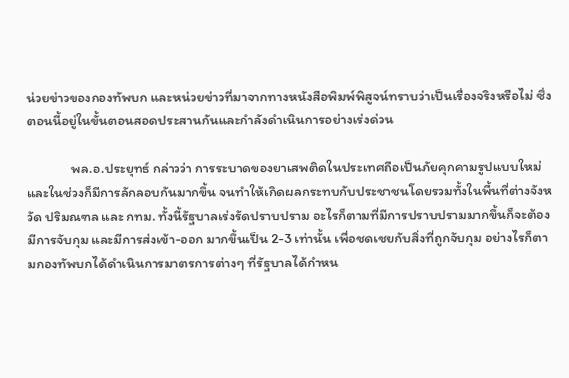น่วยข่าวของกองทัพบก และหน่วยข่าวที่มาจากทางหนังสือพิมพ์พิสูจน์ทราบว่าเป็นเรื่องจริงหรือไม่ ซึ่งตอนนี้อยู่ในขั้นตอนสอดประสานกันและกำลังดำเนินการอย่างเร่งด่วน

              พล.อ.ประยุทธ์ กล่าวว่า การระบาดของยาเสพติดในประเทศถือเป็นภัยคุกคามรูปแบบใหม่ และในช่วงก็มีการลักลอบกันมากขึ้น จนทำให้เกิดผลกระทบกับประชาชนโดยรวมทั้งในพื้นที่ต่างจังหวัด ปริมณฑล และ กทม. ทั้งนี้รัฐบาลเร่งรัดปราบปราม อะไรก็ตามที่มีการปราบปรามมากขึ้นก็จะต้องมีการจับกุม และมีการส่งเข้า-ออก มากขึ้นเป็น 2-3 เท่านั้น เพื่อชดเชยกับสิ่งที่ถูกจับกุม อย่างไรก็ตามกองทัพบกได้ดำเนินการมาตรการต่างๆ ที่รัฐบาลได้กำหน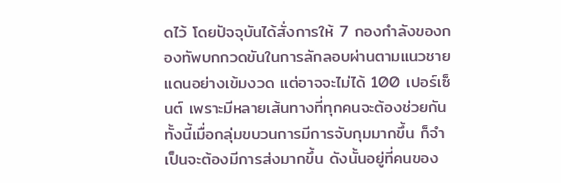ดไว้ โดยปัจจุบันได้สั่งการให้ 7 กองกำลังของกองทัพบกกวดขันในการลักลอบผ่านตามแนวชายแดนอย่างเข้มงวด แต่อาจจะไม่ได้ 100 เปอร์เซ็นต์ เพราะมีหลายเส้นทางที่ทุกคนจะต้องช่วยกัน ทั้งนี้เมื่อกลุ่มขบวนการมีการจับกุมมากขึ้น ก็จำเป็นจะต้องมีการส่งมากขึ้น ดังนั้นอยู่ที่คนของ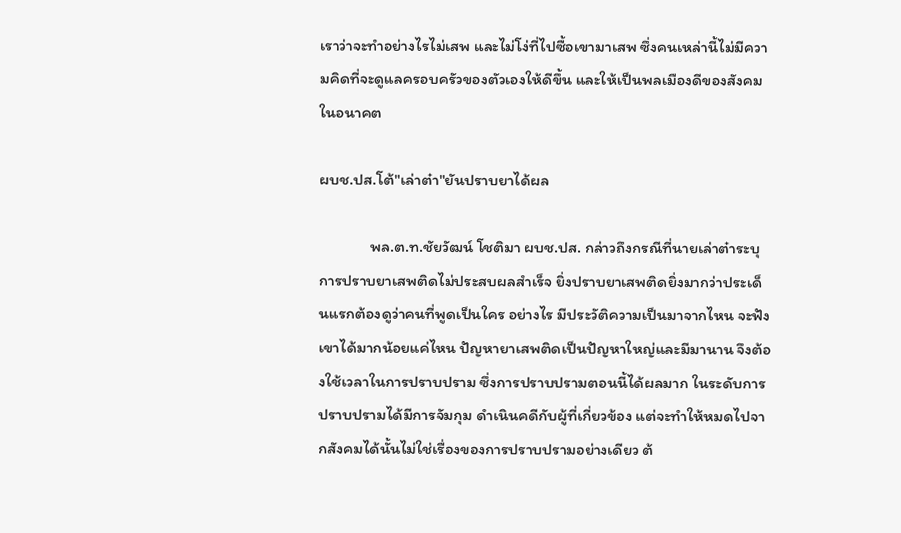เราว่าจะทำอย่างไรไม่เสพ และไม่โง่ที่ไปซื้อเขามาเสพ ซึ่งคนเหล่านี้ไม่มีความคิดที่จะดูแลครอบครัวของตัวเองให้ดีขึ้น และให้เป็นพลเมืองดีของสังคมในอนาคต

ผบช.ปส.โต้"เล่าต๋า"ยันปราบยาได้ผล

              พล.ต.ท.ชัยวัฒน์ โชติมา ผบช.ปส. กล่าวถึงกรณีที่นายเล่าต๋าระบุการปราบยาเสพติดไม่ประสบผลสำเร็จ ยิ่งปราบยาเสพติดยิ่งมากว่าประเด็นแรกต้องดูว่าคนที่พูดเป็นใคร อย่างไร มีประวัติความเป็นมาจากไหน จะฟังเขาได้มากน้อยแค่ไหน ปัญหายาเสพติดเป็นปัญหาใหญ่และมีมานาน จึงต้องใช้เวลาในการปราบปราม ซึ่งการปราบปรามตอนนี้ได้ผลมาก ในระดับการปราบปรามได้มีการจัมกุม ดำเนินคดีกับผู้ที่เกี่ยวข้อง แต่จะทำให้หมดไปจากสังคมได้นั้นไม่ใช่เรื่องของการปราบปรามอย่างเดียว ต้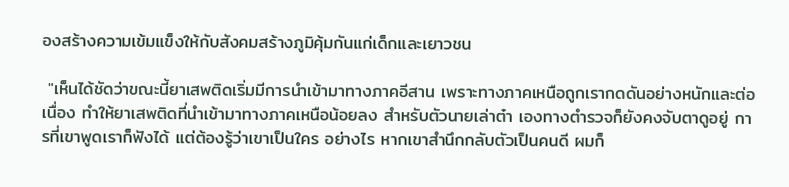องสร้างความเข้มแข็งให้กับสังคมสร้างภูมิคุ้มกันแก่เด็กและเยาวชน

 "เห็นได้ชัดว่าขณะนี้ยาเสพติดเริ่มมีการนำเข้ามาทางภาคอีสาน เพราะทางภาคเหนือถูกเรากดดันอย่างหนักและต่อเนื่อง ทำให้ยาเสพติดที่นำเข้ามาทางภาคเหนือน้อยลง สำหรับตัวนายเล่าต๋า เองทางตำรวจก็ยังคงจับตาดูอยู่ การที่เขาพูดเราก็ฟังได้ แต่ต้องรู้ว่าเขาเป็นใคร อย่างไร หากเขาสำนึกกลับตัวเป็นคนดี ผมก็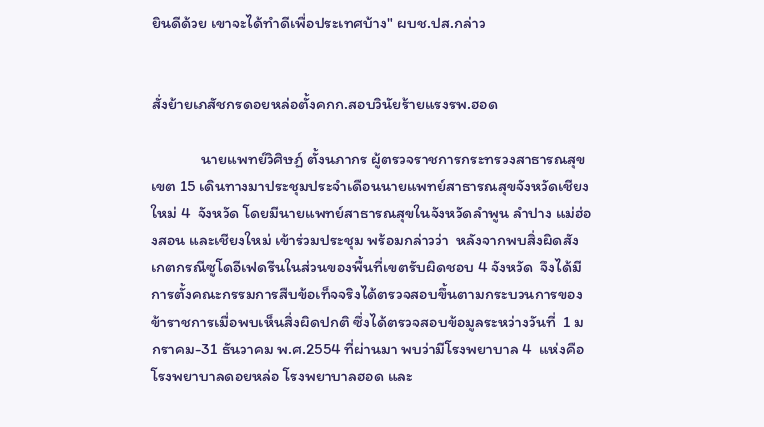ยินดีด้วย เขาจะได้ทำดีเพื่อประเทศบ้าง" ผบช.ปส.กล่าว


สั่งย้ายเภสัชกรดอยหล่อตั้งคกก.สอบวินัยร้ายแรงรพ.ฮอด

              นายแพทย์วิศิษฏ์ ตั้งนภากร ผู้ตรวจราชการกระทรวงสาธารณสุข เขต 15 เดินทางมาประชุมประจำเดือนนายแพทย์สาธารณสุขจังหวัดเชียงใหม่ 4  จังหวัด โดยมีนายแพทย์สาธารณสุขในจังหวัดลำพูน ลำปาง แม่ฮ่องสอน และเชียงใหม่ เข้าร่วมประชุม พร้อมกล่าวว่า  หลังจากพบสิ่งผิดสังเกตกรณีซูโดอีเฟดรีนในส่วนของพื้นที่เขตรับผิดชอบ 4 จังหวัด  จึงได้มีการตั้งคณะกรรมการสืบข้อเท็จจริงได้ตรวจสอบขึ้นตามกระบวนการของข้าราชการเมื่อพบเห็นสิ่งผิดปกติ ซึ่งได้ตรวจสอบข้อมูลระหว่างวันที่  1 มกราคม-31 ธันวาคม พ.ศ.2554 ที่ผ่านมา พบว่ามีโรงพยาบาล 4  แห่งคือ โรงพยาบาลดอยหล่อ โรงพยาบาลฮอด และ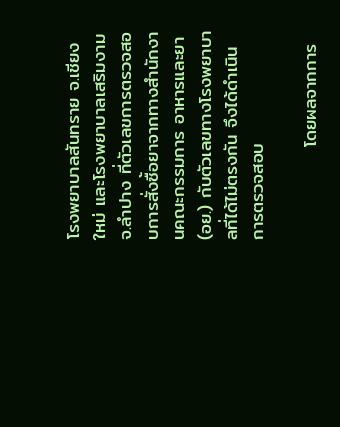โรงพยาบาลสันทราย จ.เชียงใหม่ และโรงพยาบาลเสริมงาม จ.ลำปาง ที่ตัวเลขการตรวจสอบการสั่งซื้อยาจากทางสำนักงานคณะกรรมการ อาหารและยา (อย.) กับตัวเลขทางโรงพยาบาลที่ได้ไม่ตรงกัน จึงได้ดำเนินการตรวจสอบ

              โดยผลจากการ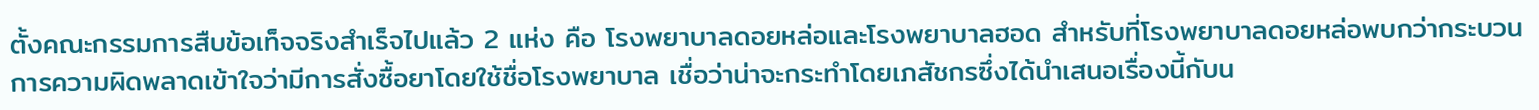ตั้งคณะกรรมการสืบข้อเท็จจริงสำเร็จไปแล้ว 2 แห่ง คือ โรงพยาบาลดอยหล่อและโรงพยาบาลฮอด สำหรับที่โรงพยาบาลดอยหล่อพบกว่ากระบวนการความผิดพลาดเข้าใจว่ามีการสั่งซื้อยาโดยใช้ชื่อโรงพยาบาล เชื่อว่าน่าจะกระทำโดยเภสัชกรซึ่งได้นำเสนอเรื่องนี้กับน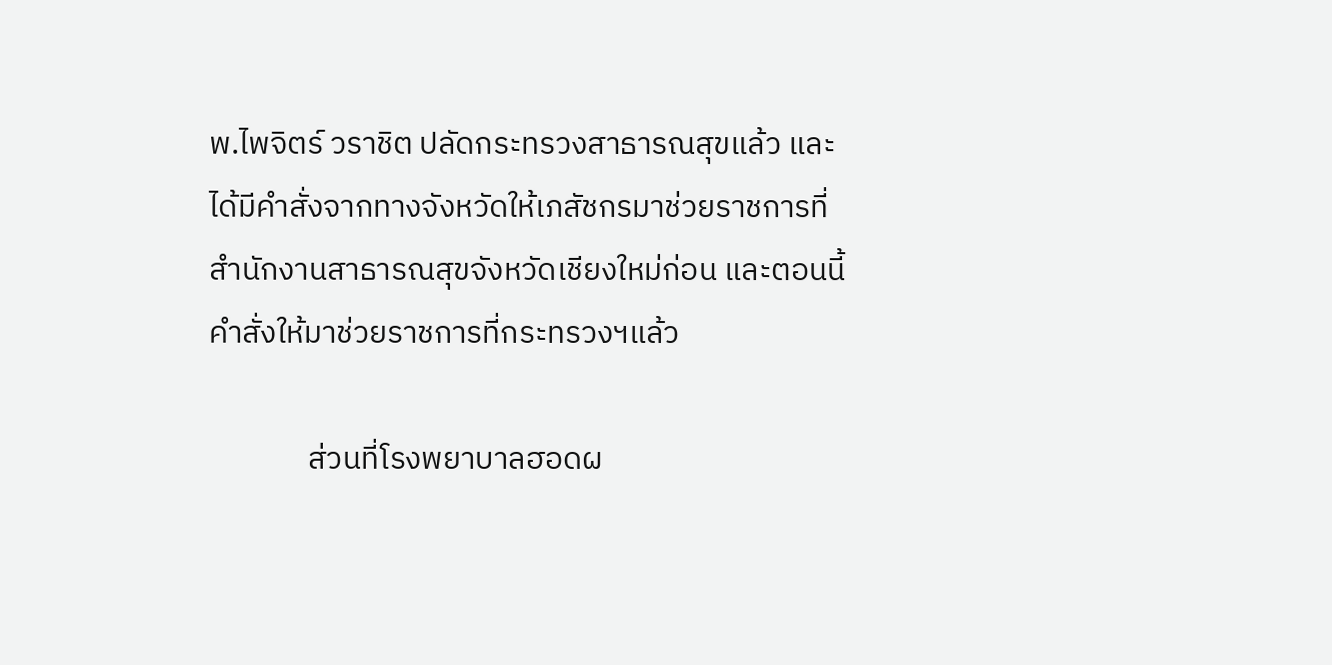พ.ไพจิตร์ วราชิต ปลัดกระทรวงสาธารณสุขแล้ว และได้มีคำสั่งจากทางจังหวัดให้เภสัชกรมาช่วยราชการที่ สำนักงานสาธารณสุขจังหวัดเชียงใหม่ก่อน และตอนนี้คำสั่งให้มาช่วยราชการที่กระทรวงฯแล้ว

              ส่วนที่โรงพยาบาลฮอดผ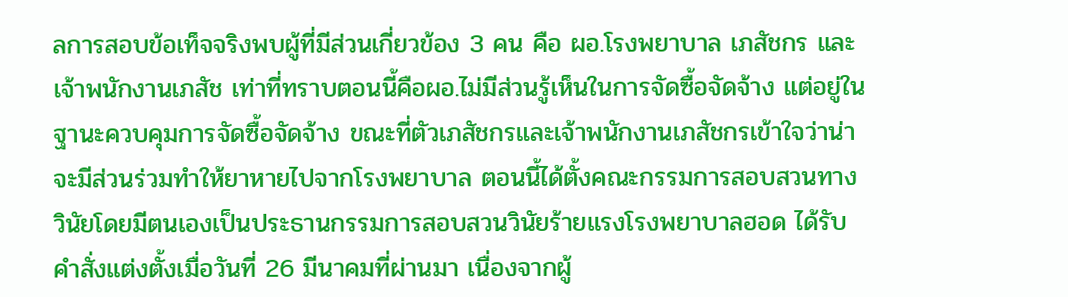ลการสอบข้อเท็จจริงพบผู้ที่มีส่วนเกี่ยวข้อง 3 คน คือ ผอ.โรงพยาบาล เภสัชกร และเจ้าพนักงานเภสัช เท่าที่ทราบตอนนี้คือผอ.ไม่มีส่วนรู้เห็นในการจัดซื้อจัดจ้าง แต่อยู่ในฐานะควบคุมการจัดซื้อจัดจ้าง ขณะที่ตัวเภสัชกรและเจ้าพนักงานเภสัชกรเข้าใจว่าน่าจะมีส่วนร่วมทำให้ยาหายไปจากโรงพยาบาล ตอนนี้ได้ตั้งคณะกรรมการสอบสวนทางวินัยโดยมีตนเองเป็นประธานกรรมการสอบสวนวินัยร้ายแรงโรงพยาบาลฮอด ได้รับคำสั่งแต่งตั้งเมื่อวันที่ 26 มีนาคมที่ผ่านมา เนื่องจากผู้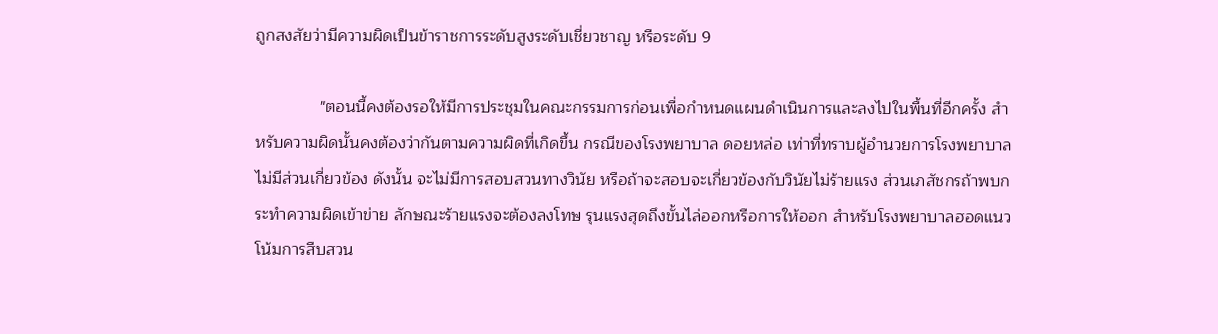ถูกสงสัยว่ามีความผิดเป็นข้าราชการระดับสูงระดับเชี่ยวชาญ หรือระดับ 9

              "ตอนนี้คงต้องรอให้มีการประชุมในคณะกรรมการก่อนเพื่อกำหนดแผนดำเนินการและลงไปในพื้นที่อีกครั้ง สำหรับความผิดนั้นคงต้องว่ากันตามความผิดที่เกิดขึ้น กรณีของโรงพยาบาล ดอยหล่อ เท่าที่ทราบผู้อำนวยการโรงพยาบาลไม่มีส่วนเกี่ยวข้อง ดังนั้น จะไม่มีการสอบสวนทางวินัย หรือถ้าจะสอบจะเกี่ยวข้องกับวินัยไม่ร้ายแรง ส่วนเภสัชกรถ้าพบกระทำความผิดเข้าข่าย ลักษณะร้ายแรงจะต้องลงโทษ รุนแรงสุดถึงขั้นไล่ออกหรือการให้ออก สำหรับโรงพยาบาลฮอดแนวโน้มการสืบสวน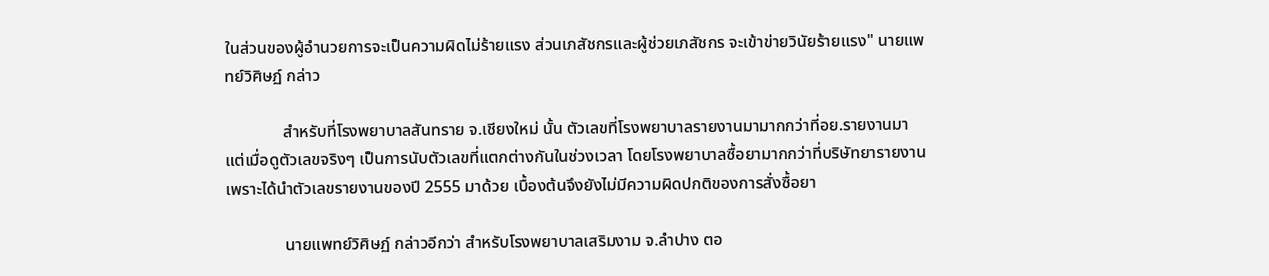ในส่วนของผู้อำนวยการจะเป็นความผิดไม่ร้ายแรง ส่วนเภสัชกรและผู้ช่วยเภสัชกร จะเข้าข่ายวินัยร้ายแรง" นายแพทย์วิศิษฏ์ กล่าว

              สำหรับที่โรงพยาบาลสันทราย จ.เชียงใหม่ นั้น ตัวเลขที่โรงพยาบาลรายงานมามากกว่าที่อย.รายงานมา แต่เมื่อดูตัวเลขจริงๆ เป็นการนับตัวเลขที่แตกต่างกันในช่วงเวลา โดยโรงพยาบาลซื้อยามากกว่าที่บริษัทยารายงาน เพราะได้นำตัวเลขรายงานของปี 2555 มาด้วย เบื้องต้นจึงยังไม่มีความผิดปกติของการสั่งซื้อยา

              นายแพทย์วิศิษฏ์ กล่าวอีกว่า สำหรับโรงพยาบาลเสริมงาม จ.ลำปาง ตอ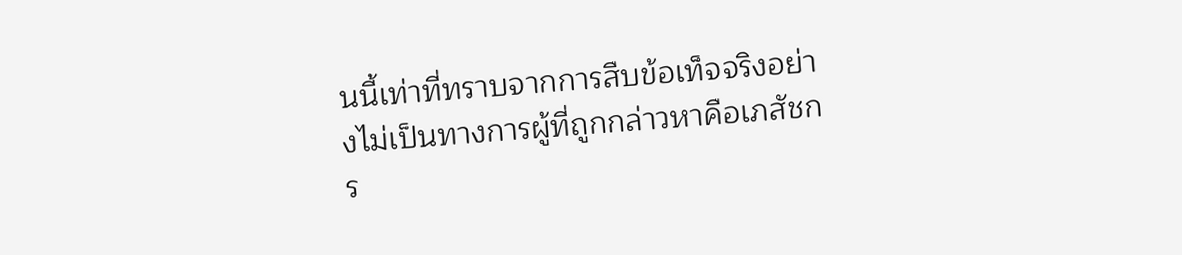นนี้เท่าที่ทราบจากการสืบข้อเท็จจริงอย่างไม่เป็นทางการผู้ที่ถูกกล่าวหาคือเภสัชกร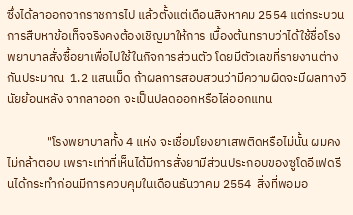ซึ่งได้ลาออกจากราชการไป แล้วตั้งแต่เดือนสิงหาคม 2554 แต่กระบวนการสืบหาข้อเท็จจริงคงต้องเชิญมาให้การ เบื้องต้นทราบว่าได้ใช้ชื่อโรงพยาบาลสั่งซื้อยาเพื่อไปใช้ในกิจการส่วนตัว โดยมีตัวเลขที่รายงานต่างกันประมาณ  1.2 แสนเม็ด ถ้าผลการสอบสวนว่ามีความผิดจะมีผลทางวินัยย้อนหลัง จากลาออก จะเป็นปลดออกหรือไล่ออกแทน

              "โรงพยาบาลทั้ง 4 แห่ง จะเชื่อมโยงยาเสพติดหรือไม่นั้น ผมคงไม่กล้าตอบ เพราะเท่าที่เห็นได้มีการสั่งยามีส่วนประกอบของซูโดอีเฟดรีนได้กระทำก่อนมีการควบคุมในเดือนธันวาคม 2554  สิ่งที่พอมอ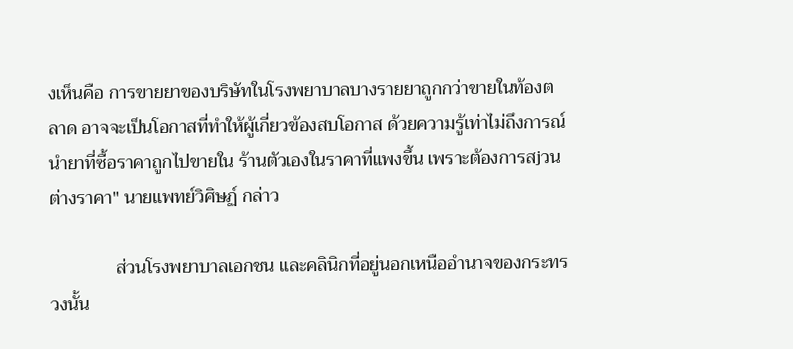งเห็นคือ การขายยาของบริษัทในโรงพยาบาลบางรายยาถูกกว่าขายในท้องตลาด อาจจะเป็นโอกาสที่ทำให้ผู้เกี่ยวข้องสบโอกาส ด้วยความรู้เท่าไม่ถึงการณ์นำยาที่ซื้อราคาถูกไปขายใน ร้านตัวเองในราคาที่แพงขึ้น เพราะต้องการสjวนต่างราคา" นายแพทย์วิศิษฏ์ กล่าว

              ส่วนโรงพยาบาลเอกชน และคลินิกที่อยู่นอกเหนืออำนาจของกระทรวงนั้น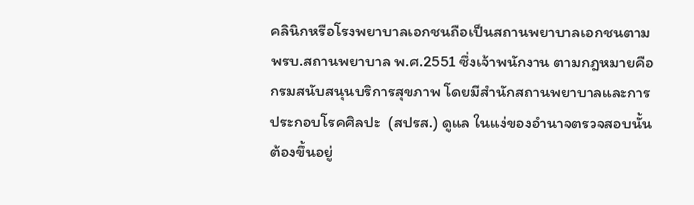คลินิกหรือโรงพยาบาลเอกชนถือเป็นสถานพยาบาลเอกชนตามพรบ.สถานพยาบาล พ.ศ.2551 ซึ่งเจ้าพนักงาน ตามกฎหมายคือกรมสนับสนุนบริการสุขภาพ โดยมีสำนักสถานพยาบาลและการประกอบโรคศิลปะ  (สปรส.) ดูแล ในแง่ของอำนาจตรวจสอบนั้นต้องขึ้นอยู่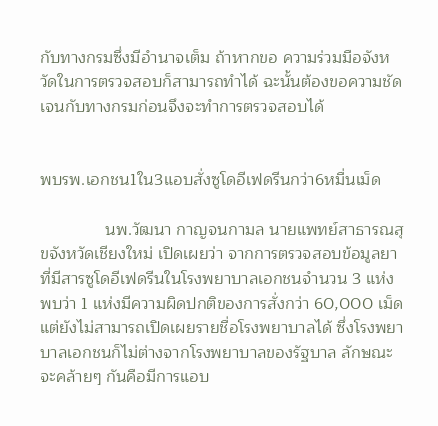กับทางกรมซึ่งมีอำนาจเต็ม ถ้าหากขอ ความร่วมมือจังหวัดในการตรวจสอบก็สามารถทำได้ ฉะนั้นต้องขอความชัดเจนกับทางกรมก่อนจึงจะทำการตรวจสอบได้


พบรพ.เอกชน1ใน3แอบสั่งซูโดอีเฟดรีนกว่า6หมื่นเม็ด

              นพ.วัฒนา กาญจนกามล นายแพทย์สาธารณสุขจังหวัดเชียงใหม่ เปิดเผยว่า จากการตรวจสอบข้อมูลยาที่มีสารซูโดอีเฟดรีนในโรงพยาบาลเอกชนจำนวน 3 แห่ง พบว่า 1 แห่งมีความผิดปกติของการสั่งกว่า 60,000 เม็ด แต่ยังไม่สามารถเปิดเผยรายชื่อโรงพยาบาลได้ ซึ่งโรงพยาบาลเอกชนก็ไม่ต่างจากโรงพยาบาลของรัฐบาล ลักษณะจะคล้ายๆ กันคือมีการแอบ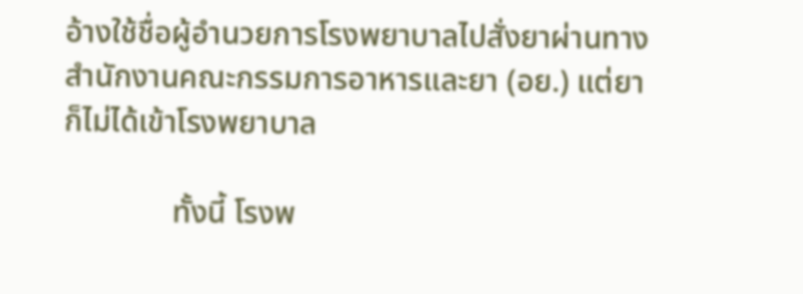อ้างใช้ชื่อผู้อำนวยการโรงพยาบาลไปสั่งยาผ่านทางสำนักงานคณะกรรมการอาหารและยา (อย.) แต่ยาก็ไม่ได้เข้าโรงพยาบาล

              ทั้งนี้ โรงพ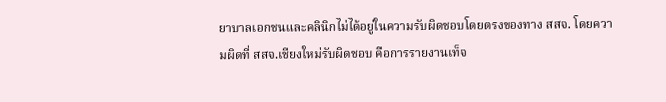ยาบาลเอกชนและคลินิกไม่ได้อยู่ในความรับผิดชอบโดยตรงของทาง สสจ. โดยความผิดที่ สสจ.เชียงใหม่รับผิดชอบ คือการรายงานเท็จ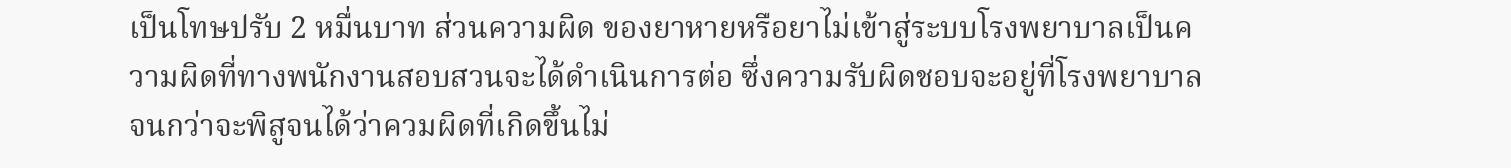เป็นโทษปรับ 2 หมื่นบาท ส่วนความผิด ของยาหายหรือยาไม่เข้าสู่ระบบโรงพยาบาลเป็นความผิดที่ทางพนักงานสอบสวนจะได้ดำเนินการต่อ ซึ่งความรับผิดชอบจะอยู่ที่โรงพยาบาลจนกว่าจะพิสูจนได้ว่าควมผิดที่เกิดขึ้นไม่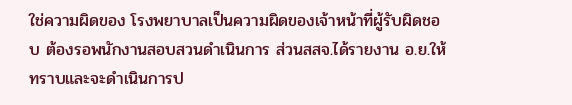ใช่ความผิดของ โรงพยาบาลเป็นความผิดของเจ้าหน้าที่ผู้รับผิดชอบ ต้องรอพนักงานสอบสวนดำเนินการ ส่วนสสจ.ได้รายงาน อ.ย.ให้ทราบและจะดำเนินการป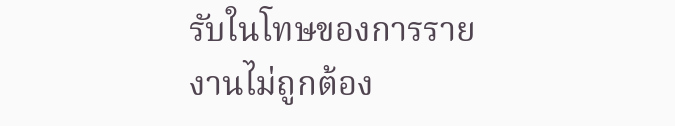รับในโทษของการรายงานไม่ถูกต้อง